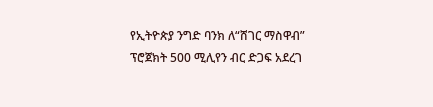የኢትዮጵያ ንግድ ባንክ ለ“ሸገር ማስዋብ” ፕሮጀክት 500 ሚሊየን ብር ድጋፍ አደረገ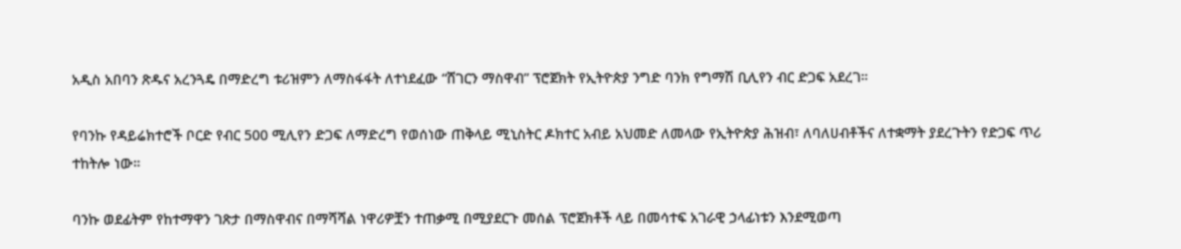አዲስ አበባን ጽዱና አረንጓዴ በማድረግ ቱሪዝምን ለማስፋፋት ለተነደፈው “ሸገርን ማስዋብ” ፕሮጀክት የኢትዮጵያ ንግድ ባንክ የግማሽ ቢሊየን ብር ድጋፍ አደረገ።

የባንኩ የዳይሬክተሮች ቦርድ የብር 500 ሚሊየን ድጋፍ ለማድረግ የወሰነው ጠቅላይ ሚኒስትር ዶክተር አብይ አህመድ ለመላው የኢትዮጵያ ሕዝብ፣ ለባለሀብቶችና ለተቋማት ያደረጉትን የድጋፍ ጥሪ ተከትሎ ነው።

ባንኩ ወደፊትም የከተማዋን ገጽታ በማስዋብና በማሻሻል ነዋሪዎቿን ተጠቃሚ በሚያደርጉ መሰል ፕሮጀክቶች ላይ በመሳተፍ አገራዊ ኃላፊነቱን እንደሚወጣ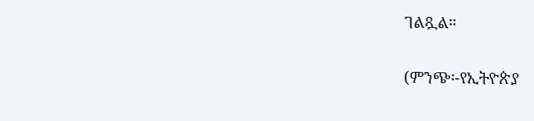ገልጿል።

(ምንጭ፡-የኢትዮጵያ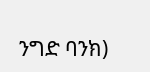ንግድ ባንክ)